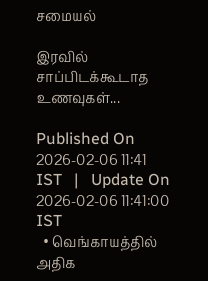சமையல்

இரவில் சாப்பிடக்கூடாத உணவுகள்...

Published On 2026-02-06 11:41 IST   |   Update On 2026-02-06 11:41:00 IST
  • வெங்காயத்தில் அதிக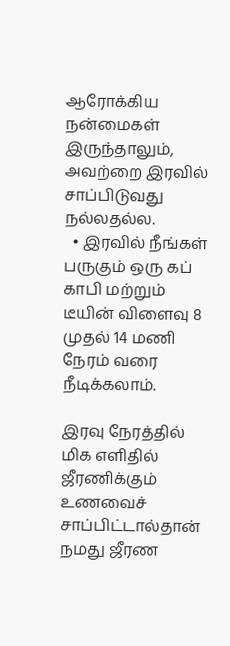ஆரோக்கிய நன்மைகள் இருந்தாலும், அவற்றை இரவில் சாப்பிடுவது நல்லதல்ல.
  • இரவில் நீங்கள் பருகும் ஒரு கப் காபி மற்றும் டீயின் விளைவு 8 முதல் 14 மணி நேரம் வரை நீடிக்கலாம்.

இரவு நேரத்தில் மிக எளிதில் ஜீரணிக்கும் உணவைச் சாப்பிட்டால்தான் நமது ஜீரண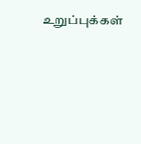உறுப்புக்கள்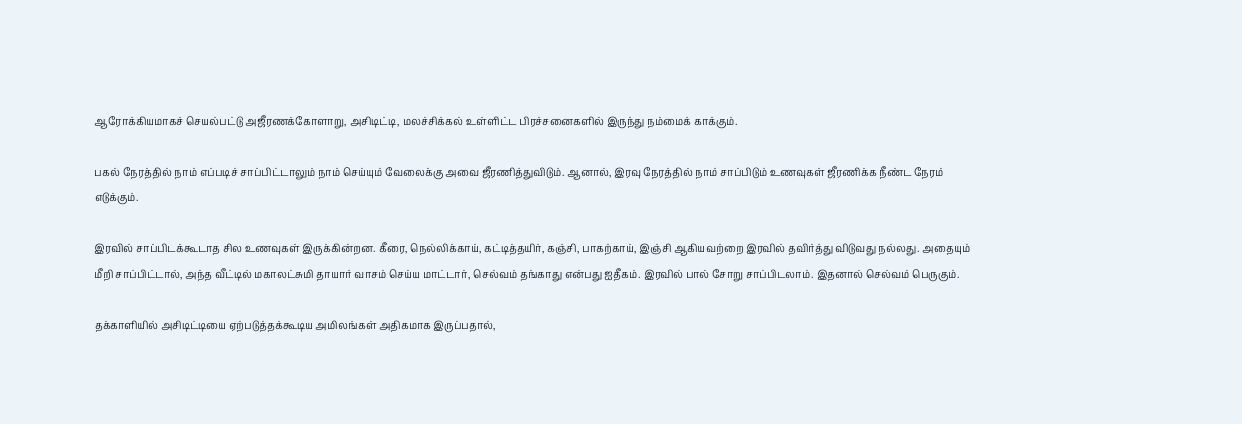ஆரோக்கியமாகச் செயல்பட்டு அஜீரணக்கோளாறு, அசிடிட்டி, மலச்சிக்கல் உள்ளிட்ட பிரச்சனைகளில் இருந்து நம்மைக் காக்கும்.

பகல் நேரத்தில் நாம் எப்படிச் சாப்பிட்டாலும் நாம் செய்யும் வேலைக்கு அவை ஜீரணித்துவிடும். ஆனால், இரவு நேரத்தில் நாம் சாப்பிடும் உணவுகள் ஜீரணிக்க நீண்ட நேரம் எடுக்கும்.

இரவில் சாப்பிடக்கூடாத சில உணவுகள் இருக்கின்றன. கீரை, நெல்லிக்காய், கட்டித்தயிர், கஞ்சி, பாகற்காய், இஞ்சி ஆகியவற்றை இரவில் தவிர்த்து விடுவது நல்லது. அதையும் மீறி சாப்பிட்டால், அந்த வீட்டில் மகாலட்சுமி தாயார் வாசம் செய்ய மாட்டார், செல்வம் தங்காது என்பது ஐதீகம். இரவில் பால் சோறு சாப்பிடலாம். இதனால் செல்வம் பெருகும்.

தக்காளியில் அசிடிட்டியை ஏற்படுத்தக்கூடிய அமிலங்கள் அதிகமாக இருப்பதால்,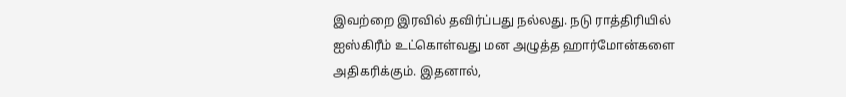இவற்றை இரவில் தவிர்ப்பது நல்லது. நடு ராத்திரியில் ஐஸ்கிரீம் உட்கொள்வது மன அழுத்த ஹார்மோன்களை அதிகரிக்கும். இதனால்,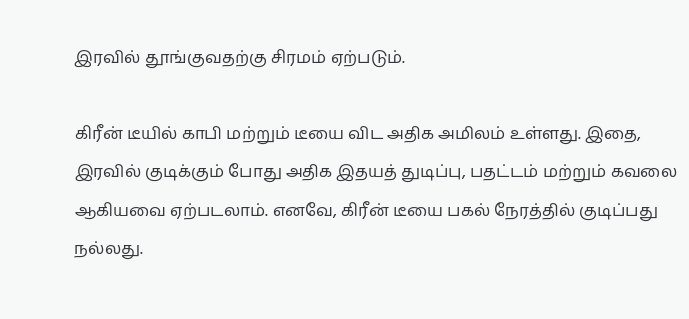இரவில் தூங்குவதற்கு சிரமம் ஏற்படும்.

கிரீன் டீயில் காபி மற்றும் டீயை விட அதிக அமிலம் உள்ளது. இதை, இரவில் குடிக்கும் போது அதிக இதயத் துடிப்பு, பதட்டம் மற்றும் கவலை ஆகியவை ஏற்படலாம். எனவே, கிரீன் டீயை பகல் நேரத்தில் குடிப்பது நல்லது.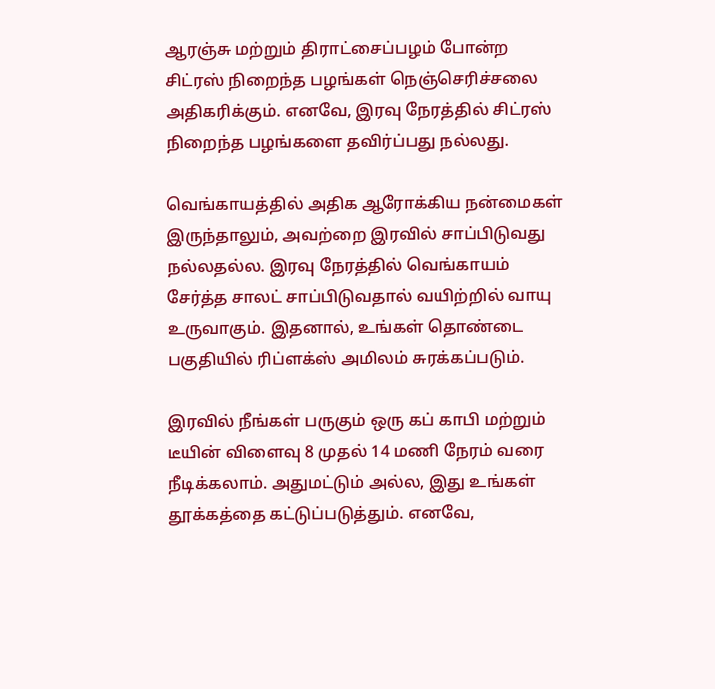ஆரஞ்சு மற்றும் திராட்சைப்பழம் போன்ற சிட்ரஸ் நிறைந்த பழங்கள் நெஞ்செரிச்சலை அதிகரிக்கும். எனவே, இரவு நேரத்தில் சிட்ரஸ் நிறைந்த பழங்களை தவிர்ப்பது நல்லது.

வெங்காயத்தில் அதிக ஆரோக்கிய நன்மைகள் இருந்தாலும், அவற்றை இரவில் சாப்பிடுவது நல்லதல்ல. இரவு நேரத்தில் வெங்காயம் சேர்த்த சாலட் சாப்பிடுவதால் வயிற்றில் வாயு உருவாகும். இதனால், உங்கள் தொண்டை பகுதியில் ரிப்ளக்ஸ் அமிலம் சுரக்கப்படும்.

இரவில் நீங்கள் பருகும் ஒரு கப் காபி மற்றும் டீயின் விளைவு 8 முதல் 14 மணி நேரம் வரை நீடிக்கலாம். அதுமட்டும் அல்ல, இது உங்கள் தூக்கத்தை கட்டுப்படுத்தும். எனவே,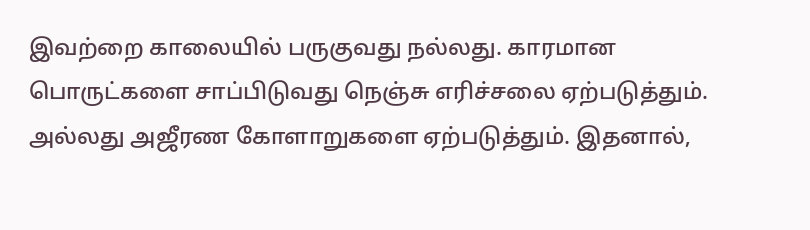இவற்றை காலையில் பருகுவது நல்லது. காரமான பொருட்களை சாப்பிடுவது நெஞ்சு எரிச்சலை ஏற்படுத்தும். அல்லது அஜீரண கோளாறுகளை ஏற்படுத்தும். இதனால்,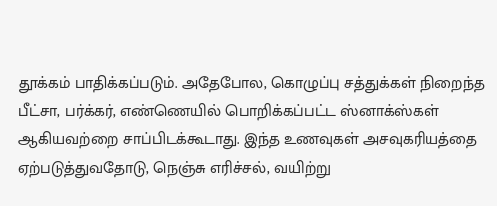தூக்கம் பாதிக்கப்படும். அதேபோல, கொழுப்பு சத்துக்கள் நிறைந்த பீட்சா, பர்க்கர், எண்ணெயில் பொறிக்கப்பட்ட ஸ்னாக்ஸ்கள் ஆகியவற்றை சாப்பிடக்கூடாது. இந்த உணவுகள் அசவுகரியத்தை ஏற்படுத்துவதோடு, நெஞ்சு எரிச்சல், வயிற்று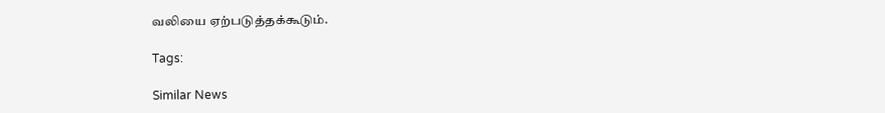வலியை ஏற்படுத்தக்கூடும்.

Tags:

Similar News